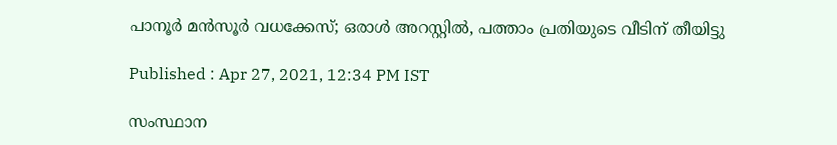പാനൂര്‍ മന്‍സൂര്‍ വധക്കേസ്; ഒരാള്‍ അറസ്റ്റില്‍, പത്താം പ്രതിയുടെ വീടിന് തീയിട്ടു

Published : Apr 27, 2021, 12:34 PM IST

സംസ്ഥാന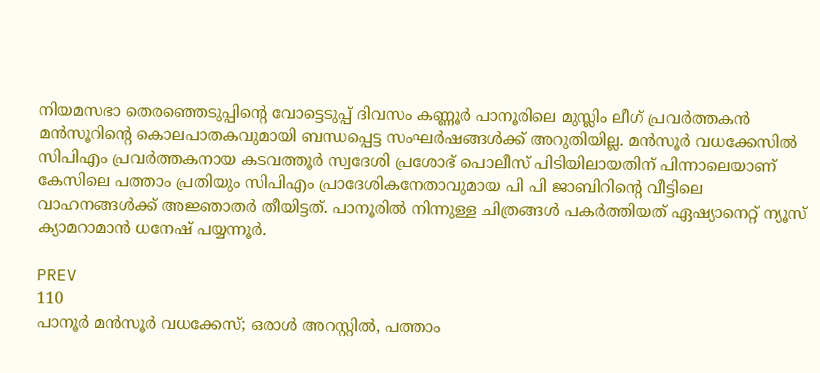നിയമസഭാ തെരഞ്ഞെടുപ്പിന്‍റെ വോട്ടെടുപ്പ് ദിവസം കണ്ണൂര്‍ പാനൂരിലെ മുസ്ലിം ലീഗ് പ്രവ‍ര്‍ത്തകൻ മൻസൂറിന്‍റെ കൊലപാതകവുമായി ബന്ധപ്പെട്ട സംഘര്‍ഷങ്ങള്‍ക്ക് അറുതിയില്ല. മൻസൂർ വധക്കേസില്‍ സിപിഎം പ്രവർത്തകനായ കടവത്തൂർ സ്വദേശി പ്രശോഭ് പൊലീസ് പിടിയിലായതിന് പിന്നാലെയാണ് കേസിലെ പത്താം പ്രതിയും സിപിഎം പ്രാദേശികനേതാവുമായ പി പി ജാബിറിന്‍റെ വീട്ടിലെ വാഹനങ്ങൾക്ക് അജ്ഞാതർ തീയിട്ടത്. പാനൂരില്‍ നിന്നുള്ള ചിത്രങ്ങള്‍ പകര്‍ത്തിയത് ഏഷ്യാനെറ്റ് ന്യൂസ് ക്യാമറാമാന്‍ ധനേഷ് പയ്യന്നൂര്‍.

PREV
110
പാനൂര്‍ മന്‍സൂര്‍ വധക്കേസ്; ഒരാള്‍ അറസ്റ്റില്‍, പത്താം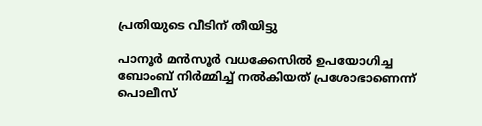പ്രതിയുടെ വീടിന് തീയിട്ടു

പാനൂര്‍ മന്‍സൂര്‍ വധക്കേസില്‍ ഉപയോഗിച്ച ബോംബ് നിര്‍മ്മിച്ച് നല്‍കിയത് പ്രശോഭാണെന്ന് പൊലീസ്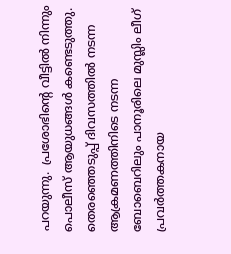പറയുന്നു.  പ്രശോഭിന്‍റെ വീട്ടിൽ നിന്നും പൊലീസ് ആയുധങ്ങൾ കണ്ടെടുത്തു. തെരഞ്ഞെടുപ്പ് ദിവസത്തില്‍ നടന്ന ആക്രമണത്തിനിടെ നടന്ന ബോബെറിലും പാനൂരിലെ മുസ്ലിം ലീഗ് പ്രവർത്തകനായ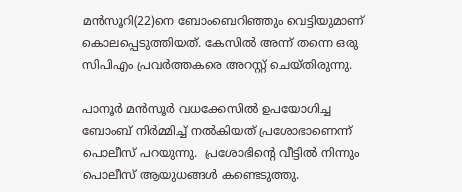മൻസൂറി(22)നെ ബോംബെറിഞ്ഞും വെട്ടിയുമാണ് കൊലപ്പെടുത്തിയത്. കേസില്‍ അന്ന് തന്നെ ഒരു സിപിഎം പ്രവര്‍ത്തകരെ അറസ്റ്റ് ചെയ്തിരുന്നു.

പാനൂര്‍ മന്‍സൂര്‍ വധക്കേസില്‍ ഉപയോഗിച്ച ബോംബ് നിര്‍മ്മിച്ച് നല്‍കിയത് പ്രശോഭാണെന്ന് പൊലീസ് പറയുന്നു.  പ്രശോഭിന്‍റെ വീട്ടിൽ നിന്നും പൊലീസ് ആയുധങ്ങൾ കണ്ടെടുത്തു.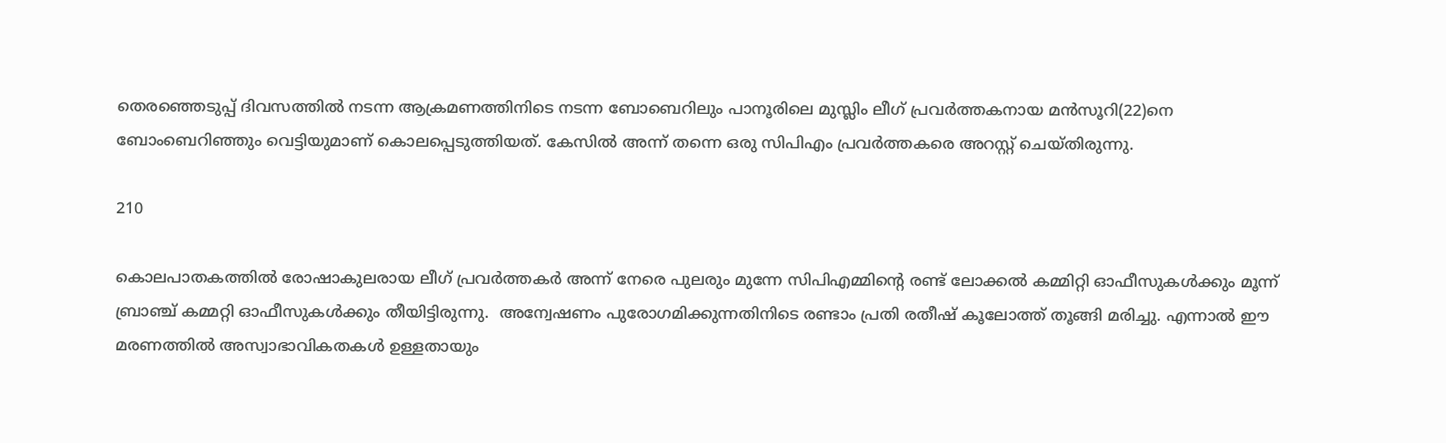തെരഞ്ഞെടുപ്പ് ദിവസത്തില്‍ നടന്ന ആക്രമണത്തിനിടെ നടന്ന ബോബെറിലും പാനൂരിലെ മുസ്ലിം ലീഗ് പ്രവർത്തകനായ മൻസൂറി(22)നെ ബോംബെറിഞ്ഞും വെട്ടിയുമാണ് കൊലപ്പെടുത്തിയത്. കേസില്‍ അന്ന് തന്നെ ഒരു സിപിഎം പ്രവര്‍ത്തകരെ അറസ്റ്റ് ചെയ്തിരുന്നു.

210

കൊലപാതകത്തിൽ രോഷാകുലരായ ലീഗ് പ്രവർത്തകർ അന്ന് നേരെ പുലരും മുന്നേ സിപിഎമ്മിന്‍റെ രണ്ട് ലോക്കൽ കമ്മിറ്റി ഓഫീസുകള്‍ക്കും മൂന്ന് ബ്രാഞ്ച് കമ്മറ്റി ഓഫീസുകള്‍ക്കും തീയിട്ടിരുന്നു.  അന്വേഷണം പുരോഗമിക്കുന്നതിനിടെ രണ്ടാം പ്രതി രതീഷ് കൂലോത്ത് തൂങ്ങി മരിച്ചു. എന്നാല്‍ ഈ മരണത്തില്‍ അസ്വാഭാവികതകള്‍ ഉള്ളതായും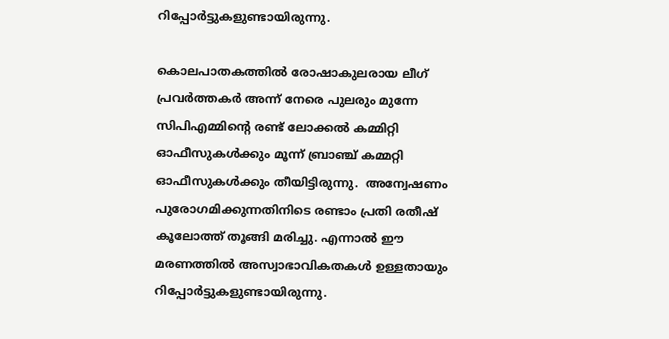റിപ്പോര്‍ട്ടുകളുണ്ടായിരുന്നു.

കൊലപാതകത്തിൽ രോഷാകുലരായ ലീഗ് പ്രവർത്തകർ അന്ന് നേരെ പുലരും മുന്നേ സിപിഎമ്മിന്‍റെ രണ്ട് ലോക്കൽ കമ്മിറ്റി ഓഫീസുകള്‍ക്കും മൂന്ന് ബ്രാഞ്ച് കമ്മറ്റി ഓഫീസുകള്‍ക്കും തീയിട്ടിരുന്നു.  അന്വേഷണം പുരോഗമിക്കുന്നതിനിടെ രണ്ടാം പ്രതി രതീഷ് കൂലോത്ത് തൂങ്ങി മരിച്ചു. എന്നാല്‍ ഈ മരണത്തില്‍ അസ്വാഭാവികതകള്‍ ഉള്ളതായും റിപ്പോര്‍ട്ടുകളുണ്ടായിരുന്നു.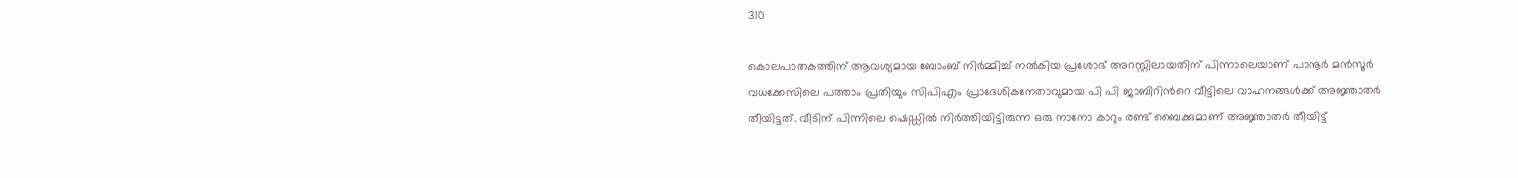310

കൊലപാതകത്തിന് ആവശ്യമായ ബോംബ് നിര്‍മ്മിച്ച് നല്‍കിയ പ്രശോഭ് അറസ്റ്റിലായതിന് പിന്നാലെയാണ് പാനൂര്‍ മന്‍സൂര്‍ വധക്കേസിലെ പത്താം പ്രതിയും സിപിഎം പ്രാദേശികനേതാവുമായ പി പി ജാബിറിന്‍റെ വീട്ടിലെ വാഹനങ്ങൾക്ക് അജ്ഞാതർ തീയിട്ടത്. വീടിന് പിന്നിലെ ഷെഡ്ഡിൽ നിർത്തിയിട്ടിരുന്ന ഒരു നാനോ കാറും രണ്ട് ബൈക്കുമാണ് അജ്ഞാതര്‍ തീയിട്ട്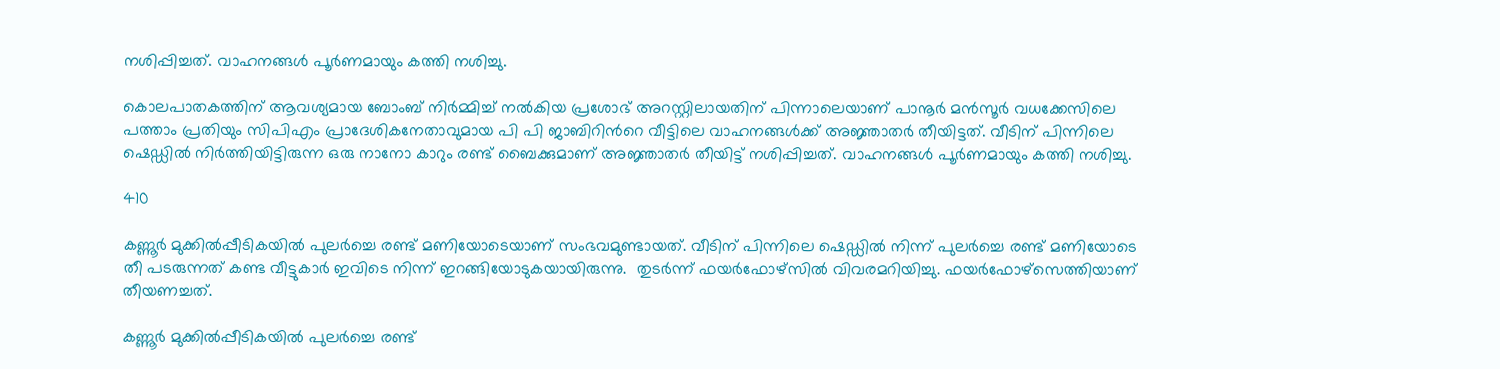നശിപ്പിച്ചത്. വാഹനങ്ങൾ പൂർണമായും കത്തി നശിച്ചു.

കൊലപാതകത്തിന് ആവശ്യമായ ബോംബ് നിര്‍മ്മിച്ച് നല്‍കിയ പ്രശോഭ് അറസ്റ്റിലായതിന് പിന്നാലെയാണ് പാനൂര്‍ മന്‍സൂര്‍ വധക്കേസിലെ പത്താം പ്രതിയും സിപിഎം പ്രാദേശികനേതാവുമായ പി പി ജാബിറിന്‍റെ വീട്ടിലെ വാഹനങ്ങൾക്ക് അജ്ഞാതർ തീയിട്ടത്. വീടിന് പിന്നിലെ ഷെഡ്ഡിൽ നിർത്തിയിട്ടിരുന്ന ഒരു നാനോ കാറും രണ്ട് ബൈക്കുമാണ് അജ്ഞാതര്‍ തീയിട്ട് നശിപ്പിച്ചത്. വാഹനങ്ങൾ പൂർണമായും കത്തി നശിച്ചു.

410

കണ്ണൂർ മുക്കിൽപ്പീടികയിൽ പുലർച്ചെ രണ്ട് മണിയോടെയാണ് സംഭവമുണ്ടായത്. വീടിന് പിന്നിലെ ഷെഡ്ഡിൽ നിന്ന് പുലര്‍ച്ചെ രണ്ട് മണിയോടെ തീ പടരുന്നത് കണ്ട വീട്ടുകാർ ഇവിടെ നിന്ന് ഇറങ്ങിയോടുകയായിരുന്നു.  തുടർന്ന് ഫയർഫോഴ്സിൽ വിവരമറിയിച്ചു. ഫയര്‍ഫോഴ്സെത്തിയാണ് തീയണച്ചത്.

കണ്ണൂർ മുക്കിൽപ്പീടികയിൽ പുലർച്ചെ രണ്ട്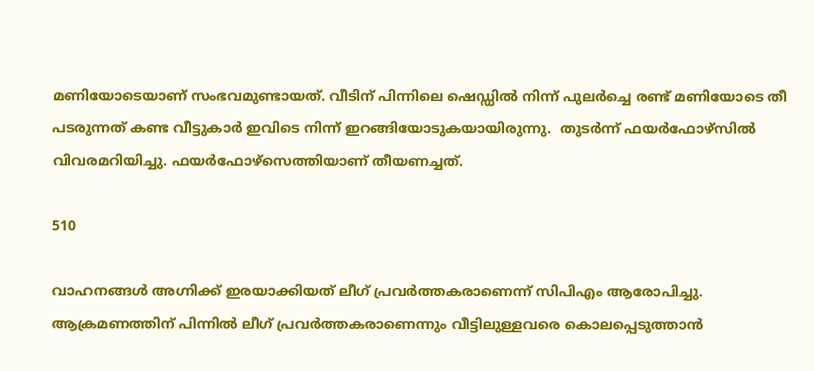മണിയോടെയാണ് സംഭവമുണ്ടായത്. വീടിന് പിന്നിലെ ഷെഡ്ഡിൽ നിന്ന് പുലര്‍ച്ചെ രണ്ട് മണിയോടെ തീ പടരുന്നത് കണ്ട വീട്ടുകാർ ഇവിടെ നിന്ന് ഇറങ്ങിയോടുകയായിരുന്നു.  തുടർന്ന് ഫയർഫോഴ്സിൽ വിവരമറിയിച്ചു. ഫയര്‍ഫോഴ്സെത്തിയാണ് തീയണച്ചത്.

510

വാഹനങ്ങൾ അഗ്നിക്ക് ഇരയാക്കിയത് ലീഗ് പ്രവർത്തകരാണെന്ന് സിപിഎം ആരോപിച്ചു. ആക്രമണത്തിന് പിന്നിൽ ലീഗ് പ്രവർത്തകരാണെന്നും വീട്ടിലുള്ളവരെ കൊലപ്പെടുത്താന്‍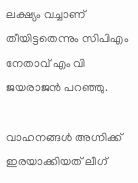ലക്ഷ്യം വച്ചാണ് തീയിട്ടതെന്നും സിപിഎം നേതാവ് എം വി ജയരാജന്‍ പറഞ്ഞു.

വാഹനങ്ങൾ അഗ്നിക്ക് ഇരയാക്കിയത് ലീഗ്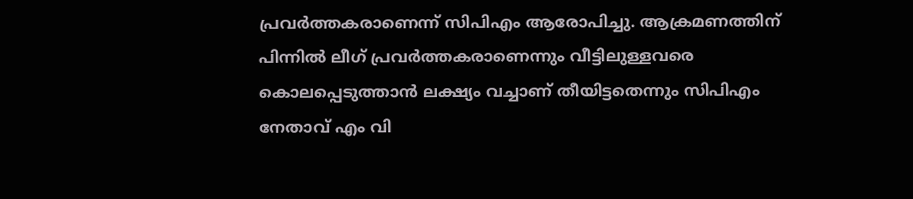പ്രവർത്തകരാണെന്ന് സിപിഎം ആരോപിച്ചു. ആക്രമണത്തിന് പിന്നിൽ ലീഗ് പ്രവർത്തകരാണെന്നും വീട്ടിലുള്ളവരെ കൊലപ്പെടുത്താന്‍ ലക്ഷ്യം വച്ചാണ് തീയിട്ടതെന്നും സിപിഎം നേതാവ് എം വി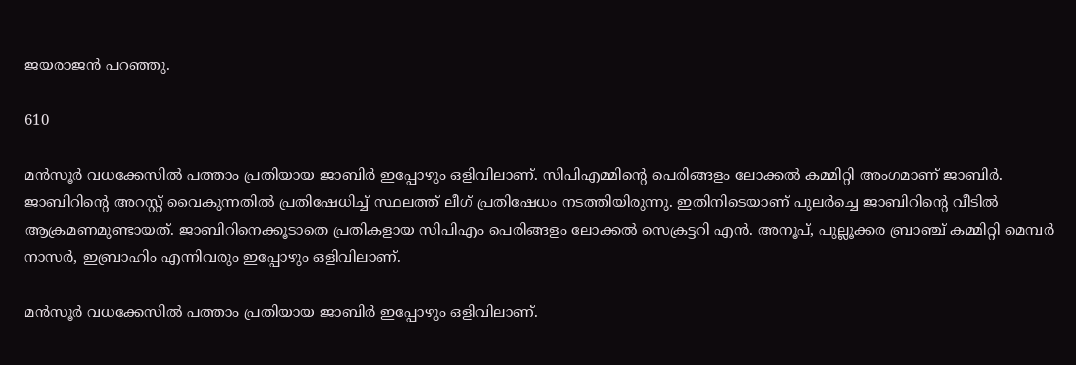ജയരാജന്‍ പറഞ്ഞു.

610

മന്‍സൂര്‍ വധക്കേസില്‍ പത്താം പ്രതിയായ ജാബിർ ഇപ്പോഴും ഒളിവിലാണ്. സിപിഎമ്മിന്‍റെ പെരിങ്ങളം ലോക്കൽ കമ്മിറ്റി അംഗമാണ് ജാബിർ. ജാബിറിന്‍റെ അറസ്റ്റ് വൈകുന്നതില്‍ പ്രതിഷേധിച്ച് സ്ഥലത്ത് ലീഗ് പ്രതിഷേധം നടത്തിയിരുന്നു. ഇതിനിടെയാണ് പുലര്‍ച്ചെ ജാബിറിന്‍റെ വീടില്‍ ആക്രമണമുണ്ടായത്. ജാബിറിനെക്കൂടാതെ പ്രതികളായ സിപിഎം പെരിങ്ങളം ലോക്കല്‍ സെക്രട്ടറി എന്‍. അനൂപ്, പുല്ലൂക്കര ബ്രാഞ്ച് കമ്മിറ്റി മെമ്പര്‍ നാസര്‍, ഇബ്രാഹിം എന്നിവരും ഇപ്പോഴും ഒളിവിലാണ്.

മന്‍സൂര്‍ വധക്കേസില്‍ പത്താം പ്രതിയായ ജാബിർ ഇപ്പോഴും ഒളിവിലാണ്.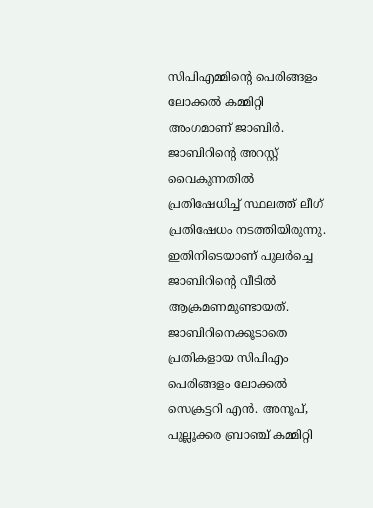സിപിഎമ്മിന്‍റെ പെരിങ്ങളം ലോക്കൽ കമ്മിറ്റി അംഗമാണ് ജാബിർ. ജാബിറിന്‍റെ അറസ്റ്റ് വൈകുന്നതില്‍ പ്രതിഷേധിച്ച് സ്ഥലത്ത് ലീഗ് പ്രതിഷേധം നടത്തിയിരുന്നു. ഇതിനിടെയാണ് പുലര്‍ച്ചെ ജാബിറിന്‍റെ വീടില്‍ ആക്രമണമുണ്ടായത്. ജാബിറിനെക്കൂടാതെ പ്രതികളായ സിപിഎം പെരിങ്ങളം ലോക്കല്‍ സെക്രട്ടറി എന്‍. അനൂപ്, പുല്ലൂക്കര ബ്രാഞ്ച് കമ്മിറ്റി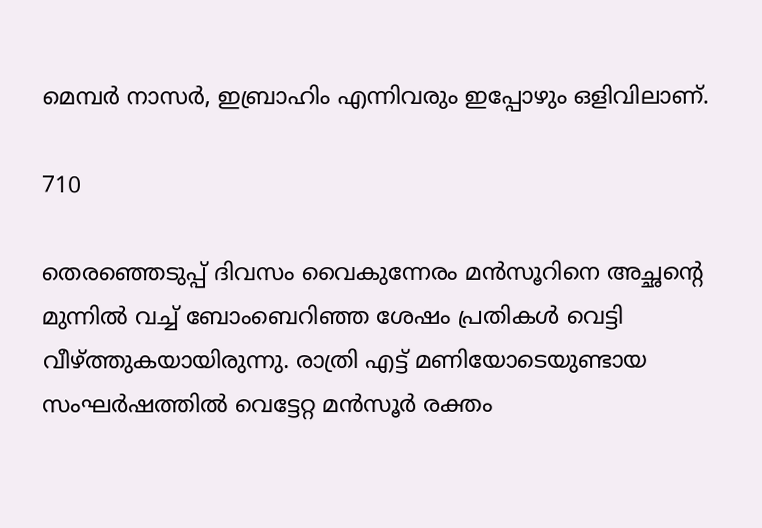മെമ്പര്‍ നാസര്‍, ഇബ്രാഹിം എന്നിവരും ഇപ്പോഴും ഒളിവിലാണ്.

710

തെരഞ്ഞെടുപ്പ് ദിവസം വൈകുന്നേരം മൻസൂറിനെ അച്ഛന്‍റെ മുന്നിൽ വച്ച് ബോംബെറിഞ്ഞ ശേഷം പ്രതികള്‍ വെട്ടി വീഴ്ത്തുകയായിരുന്നു. രാത്രി എട്ട് മണിയോടെയുണ്ടായ സംഘർഷത്തില്‍ വെട്ടേറ്റ മൻസൂര്‍ രക്തം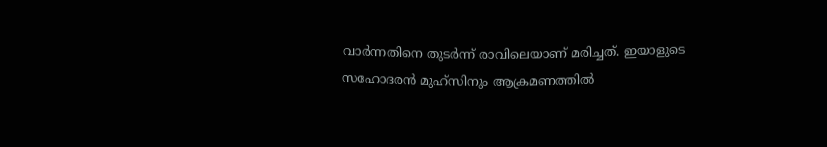വാര്‍ന്നതിനെ തുടര്‍ന്ന് രാവിലെയാണ് മരിച്ചത്. ഇയാളുടെ സഹോദരൻ മുഹ്സിനും ആക്രമണത്തിൽ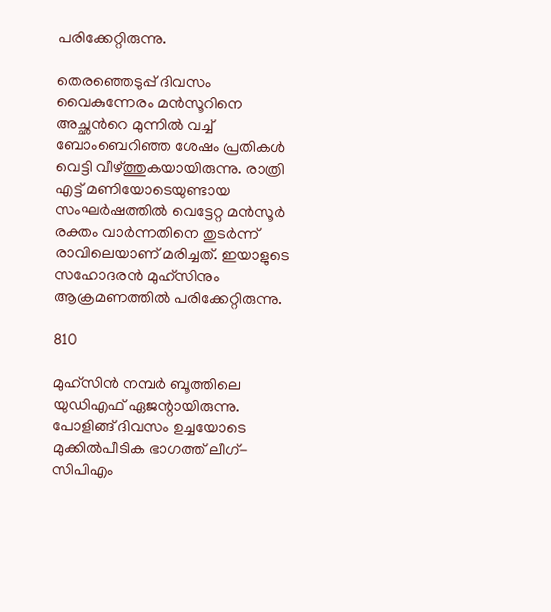പരിക്കേറ്റിരുന്നു.

തെരഞ്ഞെടുപ്പ് ദിവസം വൈകുന്നേരം മൻസൂറിനെ അച്ഛന്‍റെ മുന്നിൽ വച്ച് ബോംബെറിഞ്ഞ ശേഷം പ്രതികള്‍ വെട്ടി വീഴ്ത്തുകയായിരുന്നു. രാത്രി എട്ട് മണിയോടെയുണ്ടായ സംഘർഷത്തില്‍ വെട്ടേറ്റ മൻസൂര്‍ രക്തം വാര്‍ന്നതിനെ തുടര്‍ന്ന് രാവിലെയാണ് മരിച്ചത്. ഇയാളുടെ സഹോദരൻ മുഹ്സിനും ആക്രമണത്തിൽ പരിക്കേറ്റിരുന്നു.

810

മുഹ്സിൻ നമ്പർ ബൂത്തിലെ യുഡിഎഫ് ഏജന്റായിരുന്നു. പോളിങ്ങ് ദിവസം ഉച്ചയോടെ മുക്കിൽപീടിക ഭാഗത്ത് ലീഗ്-സിപിഎം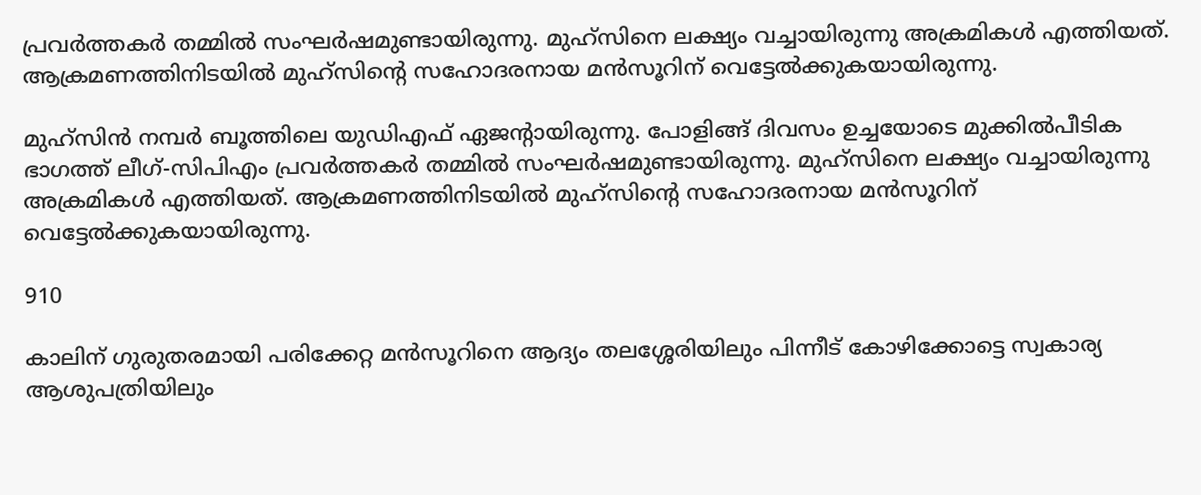പ്രവര്‍ത്തകര്‍ തമ്മിൽ സംഘർഷമുണ്ടായിരുന്നു. മുഹ്സിനെ ലക്ഷ്യം വച്ചായിരുന്നു അക്രമികൾ എത്തിയത്. ആക്രമണത്തിനിടയിൽ മുഹ്സിന്‍റെ സഹോദരനായ മൻസൂറിന് വെട്ടേല്‍ക്കുകയായിരുന്നു.

മുഹ്സിൻ നമ്പർ ബൂത്തിലെ യുഡിഎഫ് ഏജന്റായിരുന്നു. പോളിങ്ങ് ദിവസം ഉച്ചയോടെ മുക്കിൽപീടിക ഭാഗത്ത് ലീഗ്-സിപിഎം പ്രവര്‍ത്തകര്‍ തമ്മിൽ സംഘർഷമുണ്ടായിരുന്നു. മുഹ്സിനെ ലക്ഷ്യം വച്ചായിരുന്നു അക്രമികൾ എത്തിയത്. ആക്രമണത്തിനിടയിൽ മുഹ്സിന്‍റെ സഹോദരനായ മൻസൂറിന് വെട്ടേല്‍ക്കുകയായിരുന്നു.

910

കാലിന് ഗുരുതരമായി പരിക്കേറ്റ മൻസൂറിനെ ആദ്യം തലശ്ശേരിയിലും പിന്നീട് കോഴിക്കോട്ടെ സ്വകാര്യ ആശുപത്രിയിലും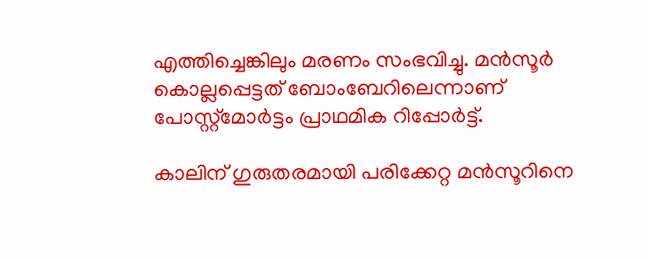എത്തിച്ചെങ്കിലും മരണം സംഭവിച്ചു. മൻസൂർ കൊല്ലപ്പെട്ടത് ബോംബേറിലെന്നാണ് പോസ്റ്റ്‍മോര്‍ട്ടം പ്രാഥമിക റിപ്പോർട്ട്.

കാലിന് ഗുരുതരമായി പരിക്കേറ്റ മൻസൂറിനെ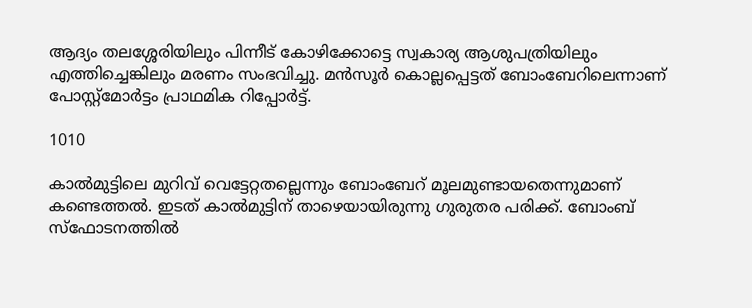ആദ്യം തലശ്ശേരിയിലും പിന്നീട് കോഴിക്കോട്ടെ സ്വകാര്യ ആശുപത്രിയിലും എത്തിച്ചെങ്കിലും മരണം സംഭവിച്ചു. മൻസൂർ കൊല്ലപ്പെട്ടത് ബോംബേറിലെന്നാണ് പോസ്റ്റ്‍മോര്‍ട്ടം പ്രാഥമിക റിപ്പോർട്ട്.

1010

കാൽമുട്ടിലെ മുറിവ് വെട്ടേറ്റതല്ലെന്നും ബോംബേറ് മൂലമുണ്ടായതെന്നുമാണ് കണ്ടെത്തൽ. ഇടത് കാൽമുട്ടിന് താഴെയായിരുന്നു ഗുരുതര പരിക്ക്. ബോംബ് സ്ഫോടനത്തിൽ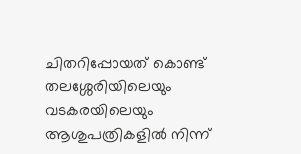ചിതറിപ്പോയത് കൊണ്ട് തലശ്ശേരിയിലെയും വടകരയിലെയും ആശുപത്രികളിൽ നിന്ന്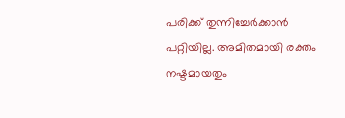പരിക്ക് തുന്നിച്ചേർക്കാൻ പറ്റിയില്ല. അമിതമായി രക്തം നഷ്ടമായതും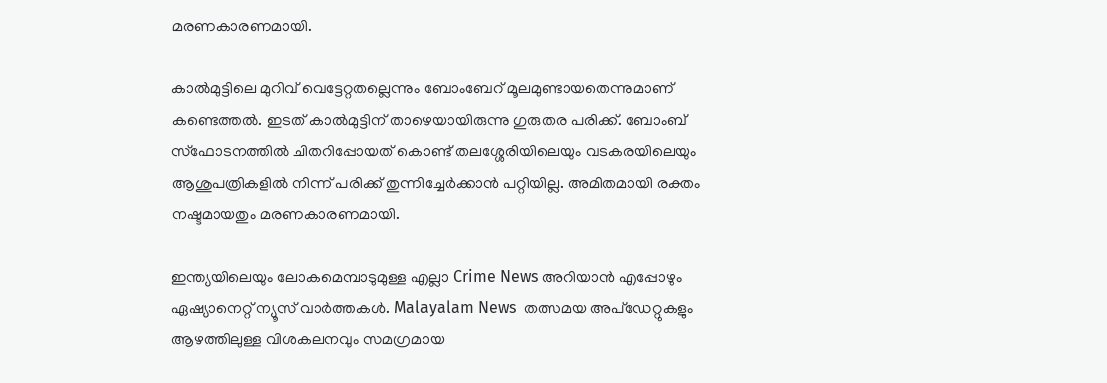മരണകാരണമായി.

കാൽമുട്ടിലെ മുറിവ് വെട്ടേറ്റതല്ലെന്നും ബോംബേറ് മൂലമുണ്ടായതെന്നുമാണ് കണ്ടെത്തൽ. ഇടത് കാൽമുട്ടിന് താഴെയായിരുന്നു ഗുരുതര പരിക്ക്. ബോംബ് സ്ഫോടനത്തിൽ ചിതറിപ്പോയത് കൊണ്ട് തലശ്ശേരിയിലെയും വടകരയിലെയും ആശുപത്രികളിൽ നിന്ന് പരിക്ക് തുന്നിച്ചേർക്കാൻ പറ്റിയില്ല. അമിതമായി രക്തം നഷ്ടമായതും മരണകാരണമായി.

ഇന്ത്യയിലെയും ലോകമെമ്പാടുമുള്ള എല്ലാ Crime News അറിയാൻ എപ്പോഴും ഏഷ്യാനെറ്റ് ന്യൂസ് വാർത്തകൾ. Malayalam News  തത്സമയ അപ്‌ഡേറ്റുകളും ആഴത്തിലുള്ള വിശകലനവും സമഗ്രമായ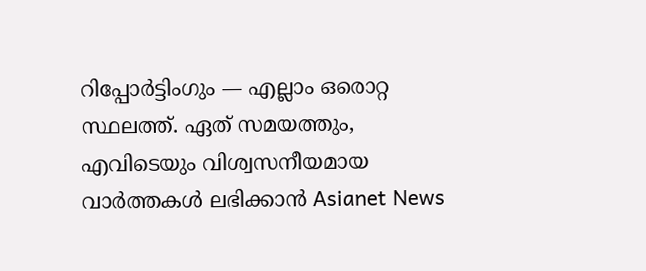റിപ്പോർട്ടിംഗും — എല്ലാം ഒരൊറ്റ സ്ഥലത്ത്. ഏത് സമയത്തും, എവിടെയും വിശ്വസനീയമായ വാർത്തകൾ ലഭിക്കാൻ Asianet News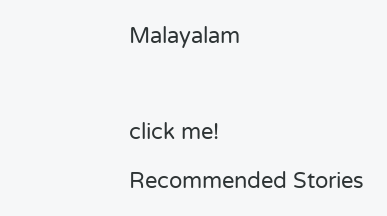Malayalam



click me!

Recommended Stories